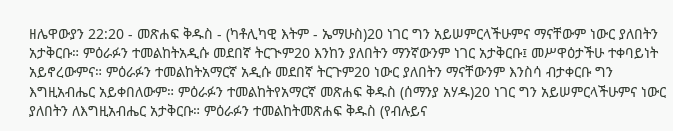ዘሌዋውያን 22:20 - መጽሐፍ ቅዱስ - (ካቶሊካዊ እትም - ኤማሁስ)20 ነገር ግን አይሠምርላችሁምና ማናቸውም ነውር ያለበትን አታቅርቡ። ምዕራፉን ተመልከትአዲሱ መደበኛ ትርጒም20 እንከን ያለበትን ማንኛውንም ነገር አታቅርቡ፤ መሥዋዕታችሁ ተቀባይነት አይኖረውምና። ምዕራፉን ተመልከትአማርኛ አዲሱ መደበኛ ትርጉም20 ነውር ያለበትን ማናቸውንም እንስሳ ብታቀርቡ ግን እግዚአብሔር አይቀበለውም። ምዕራፉን ተመልከትየአማርኛ መጽሐፍ ቅዱስ (ሰማንያ አሃዱ)20 ነገር ግን አይሠምርላችሁምና ነውር ያለበትን ለእግዚአብሔር አታቅርቡ። ምዕራፉን ተመልከትመጽሐፍ ቅዱስ (የብሉይና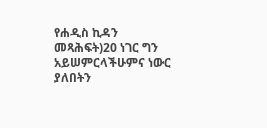የሐዲስ ኪዳን መጻሕፍት)20 ነገር ግን አይሠምርላችሁምና ነውር ያለበትን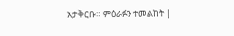አታቅርቡ። ምዕራፉን ተመልከት |